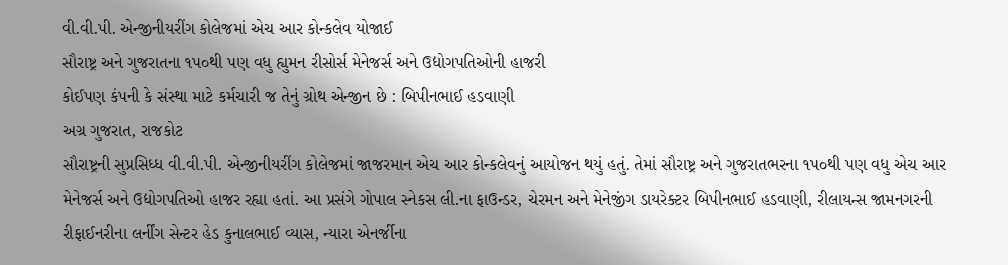વી.વી.પી. એન્જીનીયરીંગ કોલેજમાં એચ આર કોન્કલેવ યોજાઈ
સૌરાષ્ટ્ર અને ગુજરાતના ૧પ૦થી પણ વધુ હ્યુમન રીસોર્સ મેનેજર્સ અને ઉદ્યોગપતિઓની હાજરી
કોઈપણ કંપની કે સંસ્થા માટે કર્મચારી જ તેનું ગ્રોથ એન્જીન છે : બિપીનભાઈ હડવાણી
અગ્ર ગુજરાત, રાજકોટ
સૌરાષ્ટ્રની સુપ્રસિધ્ધ વી.વી.પી. એન્જીનીયરીંગ કોલેજમાં જાજરમાન એચ આર કોન્કલેવનું આયોજન થયું હતું. તેમાં સૌરાષ્ટ્ર અને ગુજરાતભરના ૧પ૦થી પણ વધુ એચ આર મેનેજર્સ અને ઉદ્યોગપતિઓ હાજર રહ્યા હતાં. આ પ્રસંગે ગોપાલ સ્નેકસ લી.ના ફાઉન્ડર, ચેરમન અને મેનેજીંગ ડાયરેક્ટર બિપીનભાઈ હડવાણી, રીલાયન્સ જામનગરની રીફાઈનરીના લર્નીંગ સેન્ટર હેડ કુનાલભાઈ વ્યાસ, ન્યારા એનર્જીના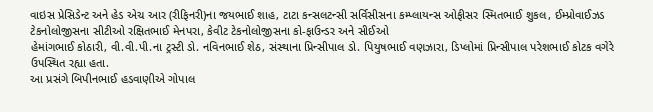વાઇસ પ્રેસિડેન્ટ અને હેડ એચ આર (રીફિનરી)ના જયભાઈ શાહ, ટાટા કન્સલટન્સી સર્વિસીસના કમ્પ્લાયન્સ ઓફીસર સ્મિતભાઈ શુકલ, ઈમ્પ્રોવાઈઝડ ટેકનોલોજીસના સીટીઓ રક્ષિતભાઈ મેનપરા, કેવીટ ટેકનોલોજીસના કો-ફાઉન્ડર અને સીઈઓ
હેમાંગભાઈ કોઠારી, વી.વી.પી.ના ટ્રસ્ટી ડો. નવિનભાઈ શેઠ, સંસ્થાના પ્રિન્સીપાલ ડો. પિયુષભાઈ વણઝારા, ડિપ્લોમાં પ્રિન્સીપાલ પરેશભાઈ કોટક વગેરે ઉપસ્થિત રહ્યા હતા.
આ પ્રસંગે બિપીનભાઈ હડવાણીએ ગોપાલ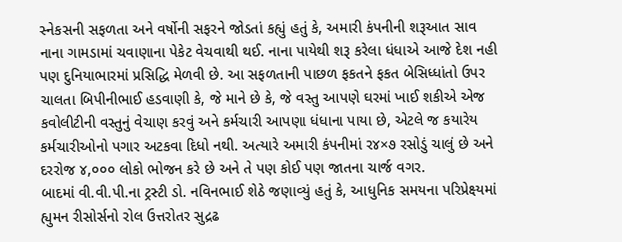સ્નેકસની સફળતા અને વર્ષોની સફરને જોડતાં કહ્યું હતું કે, અમારી કંપનીની શરૂઆત સાવ નાના ગામડામાં ચવાણાના પેકેટ વેચવાથી થઈ. નાના પાયેથી શરૂ કરેલા ધંધાએ આજે દેશ નહી પણ દુનિયાભારમાં પ્રસિદ્ધિ મેળવી છે. આ સફળતાની પાછળ ફકતને ફકત બેસિધ્ધાંતો ઉપર ચાલતા બિપીનીભાઈ હડવાણી કે, જે માને છે કે, જે વસ્તુ આપણે ઘરમાં ખાઈ શકીએ એજ કવોલીટીની વસ્તુનું વેચાણ કરવું અને કર્મચારી આપણા ધંધાના પાયા છે, એટલે જ કયારેય કર્મચારીઓનો પગાર અટકવા દિધો નથી. અત્યારે અમારી કંપનીમાં ર૪×૭ રસોડું ચાલું છે અને દરરોજ ૪,૦૦૦ લોકો ભોજન કરે છે અને તે પણ કોઈ પણ જાતના ચાર્જ વગર.
બાદમાં વી.વી.પી.ના ટ્રસ્ટી ડો. નવિનભાઈ શેઠે જણાવ્યું હતું કે, આધુનિક સમયના પરિપ્રેક્ષ્યમાં હ્યુમન રીસોર્સનો રોલ ઉત્તરોતર સુદ્રઢ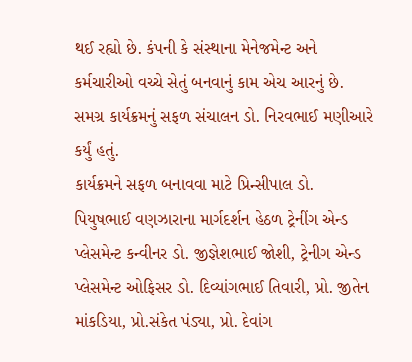થઈ રહ્યો છે. કંપની કે સંસ્થાના મેનેજમેન્ટ અને કર્મચારીઓ વચ્ચે સેતું બનવાનું કામ એચ આરનું છે. સમગ્ર કાર્યક્રમનું સફળ સંચાલન ડો. નિરવભાઈ મણીઆરે કર્યું હતું.
કાર્યક્રમને સફળ બનાવવા માટે પ્રિન્સીપાલ ડો. પિયુષભાઈ વણઝારાના માર્ગદર્શન હેઠળ ટ્રેનીંગ એન્ડ પ્લેસમેન્ટ કન્વીનર ડો. જીજ્ઞેશભાઈ જોશી, ટ્રેનીગ એન્ડ પ્લેસમેન્ટ ઓફિસર ડો. દિવ્યાંગભાઈ તિવારી, પ્રો. જીતેન માંકડિયા, પ્રો.સંકેત પંડ્યા, પ્રો. દેવાંગ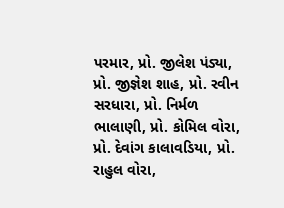પરમાર, પ્રો. જીલેશ પંડ્યા, પ્રો. જીજ્ઞેશ શાહ, પ્રો. રવીન સરધારા, પ્રો. નિર્મળ ભાલાણી, પ્રો. કોમિલ વોરા, પ્રો. દેવાંગ કાલાવડિયા, પ્રો. રાહુલ વોરા,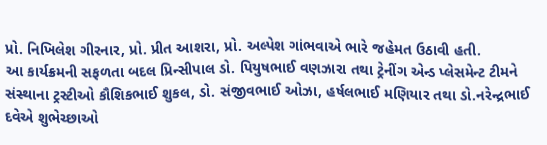પ્રો. નિખિલેશ ગીરનાર, પ્રો. પ્રીત આશરા, પ્રો. અલ્પેશ ગાંભવાએ ભારે જહેમત ઉઠાવી હતી.
આ કાર્યક્રમની સફળતા બદલ પ્રિન્સીપાલ ડો. પિયુષભાઈ વણઝારા તથા ટ્રેનીંગ એન્ડ પ્લેસમેન્ટ ટીમને સંસ્થાના ટ્રસ્ટીઓ કૌશિકભાઈ શુકલ, ડો. સંજીવભાઈ ઓઝા, હર્ષલભાઈ મણિયાર તથા ડો.નરેન્દ્રભાઈ દવેએ શુભેચ્છાઓ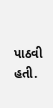પાઠવી હતી.